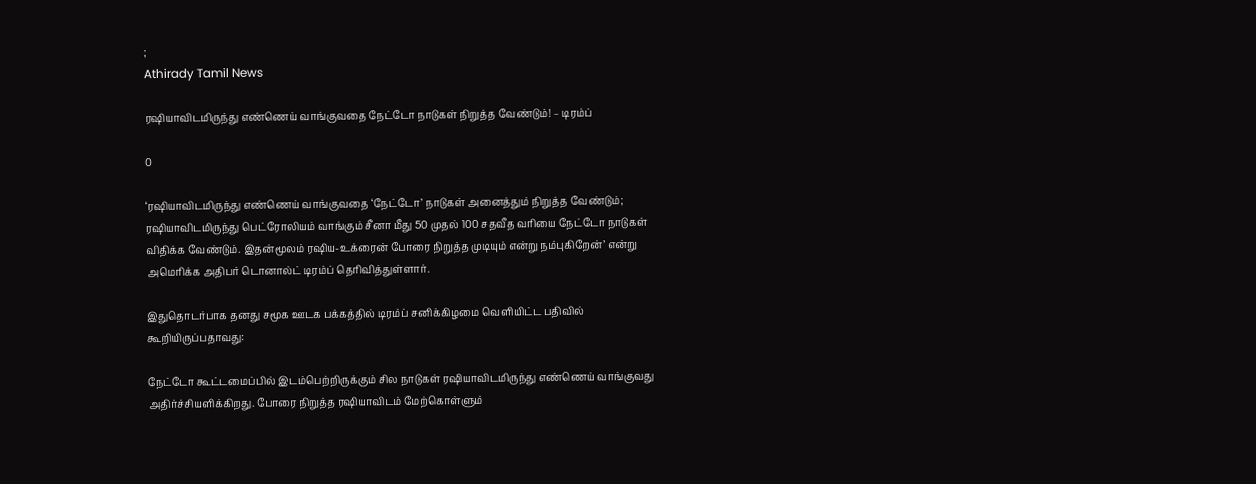;
Athirady Tamil News

ரஷியாவிடமிருந்து எண்ணெய் வாங்குவதை நேட்டோ நாடுகள் நிறுத்த வேண்டும்! – டிரம்ப்

0

‘ரஷியாவிடமிருந்து எண்ணெய் வாங்குவதை ‘நேட்டோ’ நாடுகள் அனைத்தும் நிறுத்த வேண்டும்; ரஷியாவிடமிருந்து பெட்ரோலியம் வாங்கும் சீனா மீது 50 முதல் 100 சதவீத வரியை நேட்டோ நாடுகள் விதிக்க வேண்டும். இதன்மூலம் ரஷிய-உக்ரைன் போரை நிறுத்த முடியும் என்று நம்புகிறேன்’ என்று அமெரிக்க அதிபர் டொனால்ட் டிரம்ப் தெரிவித்துள்ளார்.

இதுதொடர்பாக தனது சமூக ஊடக பக்கத்தில் டிரம்ப் சனிக்கிழமை வெளியிட்ட பதிவில் கூறியிருப்பதாவது:

நேட்டோ கூட்டமைப்பில் இடம்பெற்றிருக்கும் சில நாடுகள் ரஷியாவிடமிருந்து எண்ணெய் வாங்குவது அதிர்ச்சியளிக்கிறது. போரை நிறுத்த ரஷியாவிடம் மேற்கொள்ளும்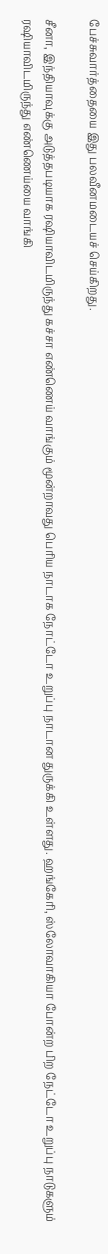பேச்சுவார்த்தையை இது பலவீனமடையச் செய்கிறது.

சீனா, இந்தியாவுக்கு அடுத்தபடியாக ரஷியாவிடமிருந்து கச்சா எண்ணெய் வாங்கும் மூன்றாவது பெரிய நாடாக நோட்டோ உறுப்பு நாடான துருக்கி உள்ளது. ஹங்கேரி, ஸ்லோவாகியா போன்ற பிற நேட்டோ உறுப்பு நாடுகளும் ரஷியாவிடமிருந்து எண்ணெய்யை வாங்கி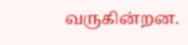வருகின்றன.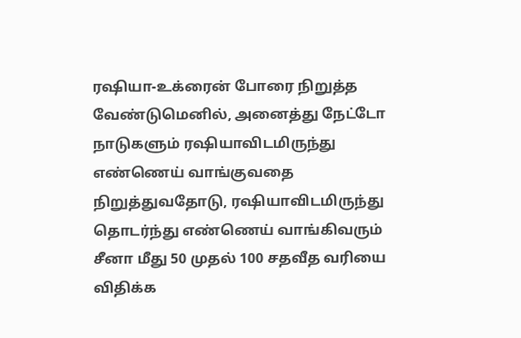ரஷியா-உக்ரைன் போரை நிறுத்த வேண்டுமெனில், அனைத்து நேட்டோ நாடுகளும் ரஷியாவிடமிருந்து எண்ணெய் வாங்குவதை நிறுத்துவதோடு, ரஷியாவிடமிருந்து தொடர்ந்து எண்ணெய் வாங்கிவரும் சீனா மீது 50 முதல் 100 சதவீத வரியை விதிக்க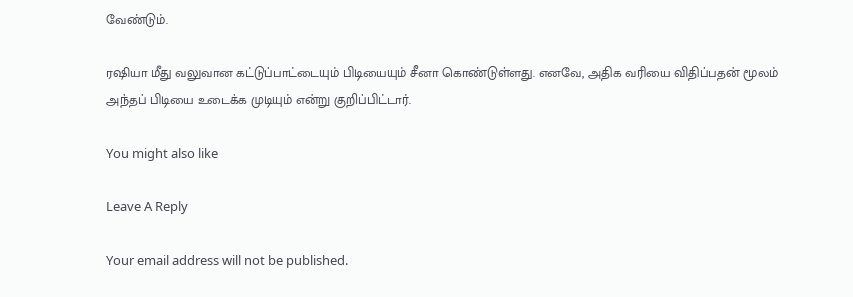வேண்டும்.

ரஷியா மீது வலுவான கட்டுப்பாட்டையும் பிடியையும் சீனா கொண்டுள்ளது. எனவே, அதிக வரியை விதிப்பதன் மூலம் அந்தப் பிடியை உடைக்க முடியும் என்று குறிப்பிட்டார்.

You might also like

Leave A Reply

Your email address will not be published.